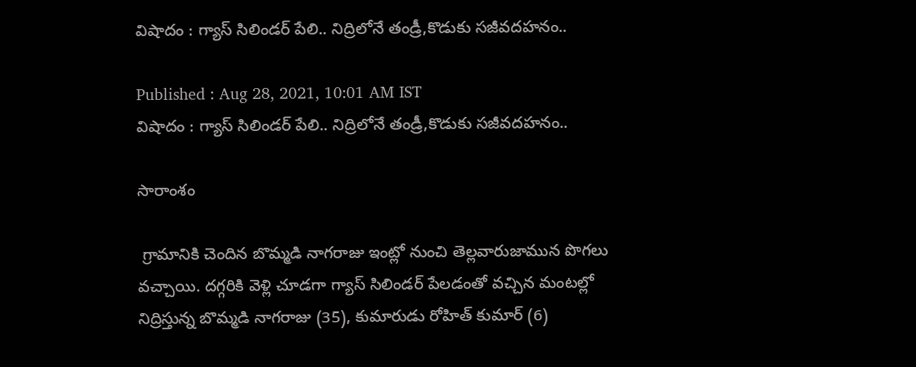విషాదం : గ్యాస్ సిలిండర్ పేలి.. నిద్రిలోనే తండ్రీ,కొడుకు సజీవదహనం..

Published : Aug 28, 2021, 10:01 AM IST
విషాదం : గ్యాస్ సిలిండర్ పేలి.. నిద్రిలోనే తండ్రీ,కొడుకు సజీవదహనం..

సారాంశం

 గ్రామానికి చెందిన బొమ్మడి నాగరాజు ఇంట్లో నుంచి తెల్లవారుజామున పొగలు వచ్చాయి. దగ్గరికి వెళ్లి చూడగా గ్యాస్ సిలిండర్ పేలడంతో వచ్చిన మంటల్లో నిద్రిస్తున్న బొమ్మడి నాగరాజు (35), కుమారుడు రోహిత్ కుమార్ (6)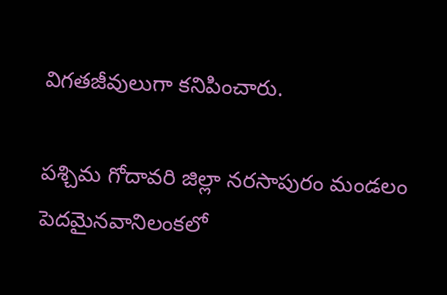విగతజీవులుగా కనిపించారు.

పశ్చిమ గోదావరి జిల్లా నరసాపురం మండలం పెదమైనవానిలంకలో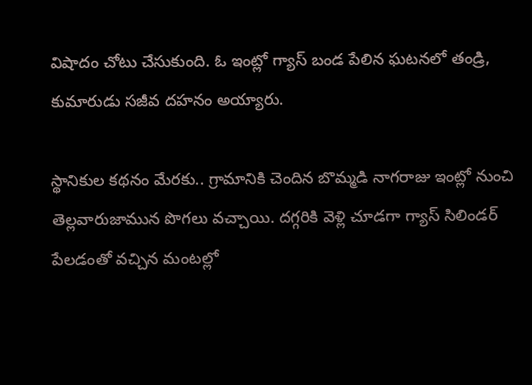విషాదం చోటు చేసుకుంది. ఓ ఇంట్లో గ్యాస్ బండ పేలిన ఘటనలో తండ్రి, కుమారుడు సజీవ దహనం అయ్యారు.

స్థానికుల కథనం మేరకు.. గ్రామానికి చెందిన బొమ్మడి నాగరాజు ఇంట్లో నుంచి తెల్లవారుజామున పొగలు వచ్చాయి. దగ్గరికి వెళ్లి చూడగా గ్యాస్ సిలిండర్ పేలడంతో వచ్చిన మంటల్లో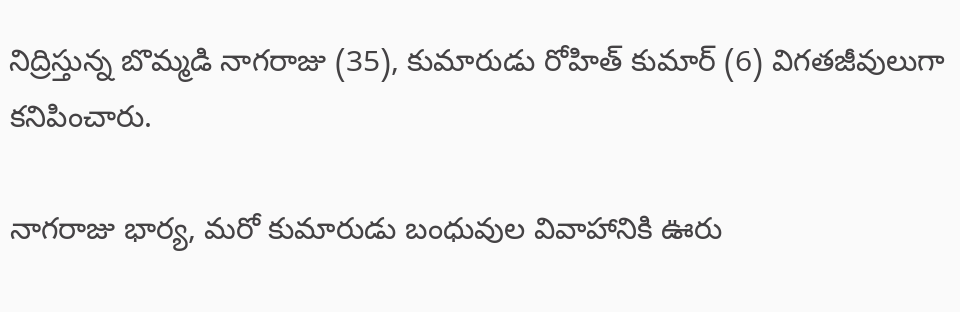నిద్రిస్తున్న బొమ్మడి నాగరాజు (35), కుమారుడు రోహిత్ కుమార్ (6) విగతజీవులుగా కనిపించారు.

నాగరాజు భార్య, మరో కుమారుడు బంధువుల వివాహానికి ఊరు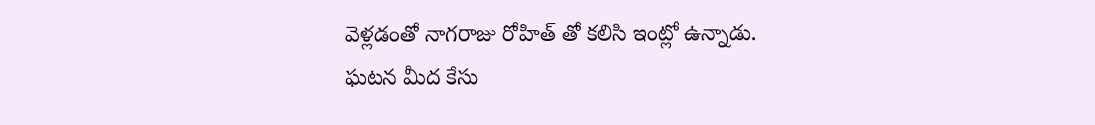వెళ్లడంతో నాగరాజు రోహిత్ తో కలిసి ఇంట్లో ఉన్నాడు. ఘటన మీద కేసు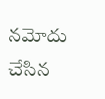నమోదు చేసిన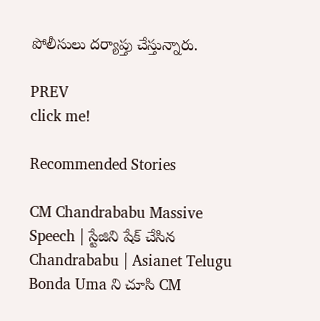పోలీసులు దర్యాప్తు చేస్తున్నారు.

PREV
click me!

Recommended Stories

CM Chandrababu Massive Speech | స్టేజిని షేక్ చేసిన Chandrababu | Asianet Telugu
Bonda Uma ని చూసి CM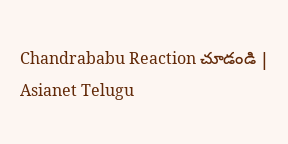Chandrababu Reaction చూడండి | Asianet Telugu